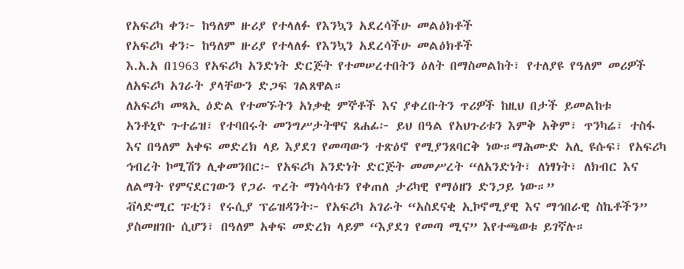የአፍሪካ ቀን፦ ከዓለም ዙሪያ የተላለፉ የእንኳን አደረሳችሁ መልዕክቶች
የአፍሪካ ቀን፦ ከዓለም ዙሪያ የተላለፉ የእንኳን አደረሳችሁ መልዕክቶች
እ.አ.አ በ1963 የአፍሪካ አንድነት ድርጅት የተመሠረተበትን ዕለት በማስመልከት፣ የተለያዩ የዓለም መሪዎች ለአፍሪካ አገራት ያላቸውን ድጋፍ ገልጸዋል።
ለአፍሪካ መጻኢ ዕድል የተመኙትን አነቃቂ ምኞቶች እና ያቀረቡትን ጥሪዎች ከዚህ በታች ይመልከቱ
አንቶኒዮ ጉተሬዝ፣ የተባበሩት መንግሥታትዋና ጸሐፊ፦ ይህ በዓል የአህጉሪቱን እምቅ አቅም፣ ጥንካሬ፣ ተስፋ እና በዓለም አቀፍ መድረክ ላይ እያደገ የመጣውን ተጽዕኖ የሚያንጸባርቅ ነው።ማሕሙድ አሊ ዩሱፍ፣ የአፍሪካ ኅብረት ኮሚሽን ሊቀመንበር፦ የአፍሪካ አንድነት ድርጅት መመሥረት “ለአንድነት፣ ለነፃነት፣ ለክብር እና ለልማት የምናደርገውን የጋራ ጥረት ማነሳሳቱን የቀጠለ ታሪካዊ የማዕዘን ድንጋይ ነው።”
ቭላድሚር ፑቲን፣ የሩሲያ ፕሬዝዳንት፦ የአፍሪካ አገራት “አስደናቂ ኢኮኖሚያዊ እና ማኅበራዊ ስኬቶችን” ያስመዘገቡ ሲሆን፣ በዓለም አቀፍ መድረክ ላይም “እያደገ የመጣ ሚና” እየተጫወቱ ይገኛሉ።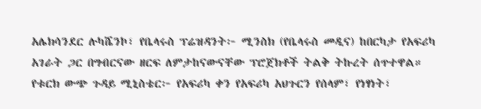አሌክሳንደር ሉካሼንኮ፣ የቤላሩስ ፕሬዝዳንት፦ ሚንስክ (የቤላሩስ መዲና) ከበርካታ የአፍሪካ አገራት ጋር በግብርናው ዘርፍ ለምታከናውናቸው ፕሮጀክቶች ትልቅ ትኩረት ሰጥተዋል።
የቱርክ ውጭ ጉዳይ ሚኒስቴር፦ የአፍሪካ ቀን የአፍሪካ አህጉርን የሰላም፣ የነፃነት፣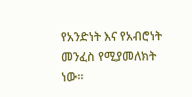የአንድነት እና የአብሮነት መንፈስ የሚያመለክት ነው።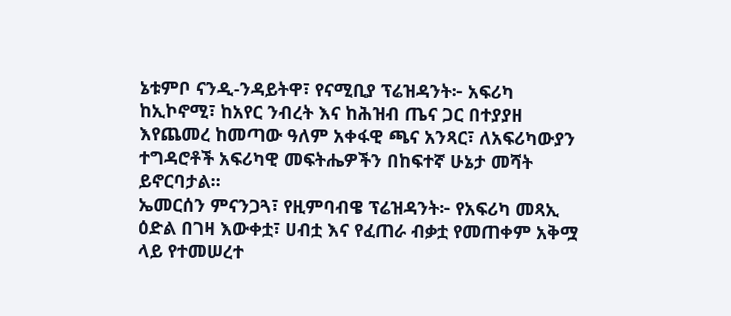ኔቱምቦ ናንዲ-ንዳይትዋ፣ የናሚቢያ ፕሬዝዳንት፦ አፍሪካ ከኢኮኖሚ፣ ከአየር ንብረት እና ከሕዝብ ጤና ጋር በተያያዘ እየጨመረ ከመጣው ዓለም አቀፋዊ ጫና አንጻር፣ ለአፍሪካውያን ተግዳሮቶች አፍሪካዊ መፍትሔዎችን በከፍተኛ ሁኔታ መሻት ይኖርባታል።
ኤመርሰን ምናንጋጓ፣ የዚምባብዌ ፕሬዝዳንት፦ የአፍሪካ መጻኢ ዕድል በገዛ እውቀቷ፣ ሀብቷ እና የፈጠራ ብቃቷ የመጠቀም አቅሟ ላይ የተመሠረተ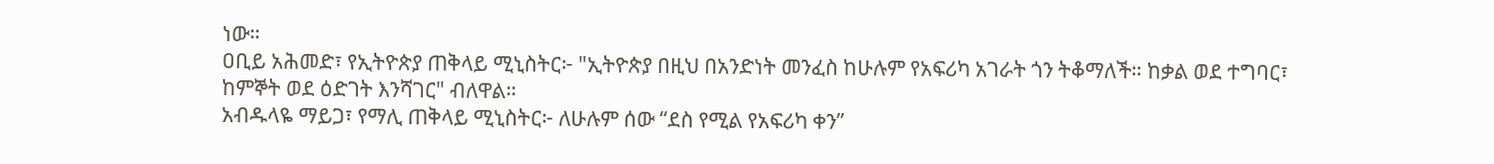ነው።
ዐቢይ አሕመድ፣ የኢትዮጵያ ጠቅላይ ሚኒስትር፦ "ኢትዮጵያ በዚህ በአንድነት መንፈስ ከሁሉም የአፍሪካ አገራት ጎን ትቆማለች። ከቃል ወደ ተግባር፣ ከምኞት ወደ ዕድገት እንሻገር" ብለዋል።
አብዱላዬ ማይጋ፣ የማሊ ጠቅላይ ሚኒስትር፦ ለሁሉም ሰው “ደስ የሚል የአፍሪካ ቀን”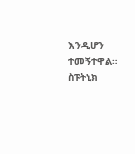እንዲሆን ተመኝተዋል።
ስፑትኒክ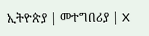ኢትዮጵያ | መተግበሪያ | X